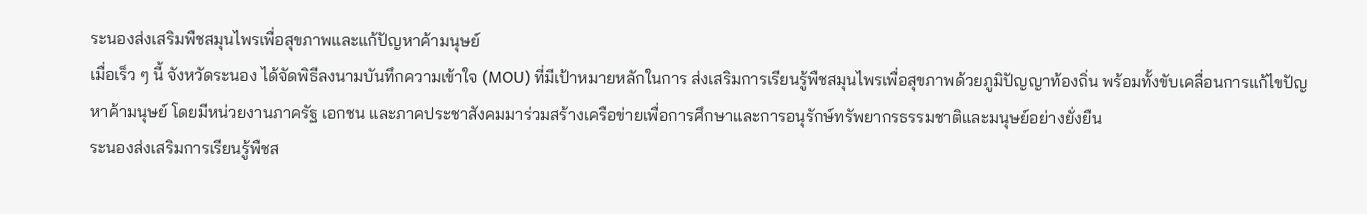ระนองส่งเสริมพืชสมุนไพรเพื่อสุขภาพและแก้ปัญหาค้ามนุษย์
เมื่อเร็ว ๆ นี้ จังหวัดระนอง ได้จัดพิธีลงนามบันทึกความเข้าใจ (MOU) ที่มีเป้าหมายหลักในการ ส่งเสริมการเรียนรู้พืชสมุนไพรเพื่อสุขภาพด้วยภูมิปัญญาท้องถิ่น พร้อมทั้งขับเคลื่อนการแก้ไขปัญหาค้ามนุษย์ โดยมีหน่วยงานภาครัฐ เอกชน และภาคประชาสังคมมาร่วมสร้างเครือข่ายเพื่อการศึกษาและการอนุรักษ์ทรัพยากรธรรมชาติและมนุษย์อย่างยั่งยืน
ระนองส่งเสริมการเรียนรู้พืชส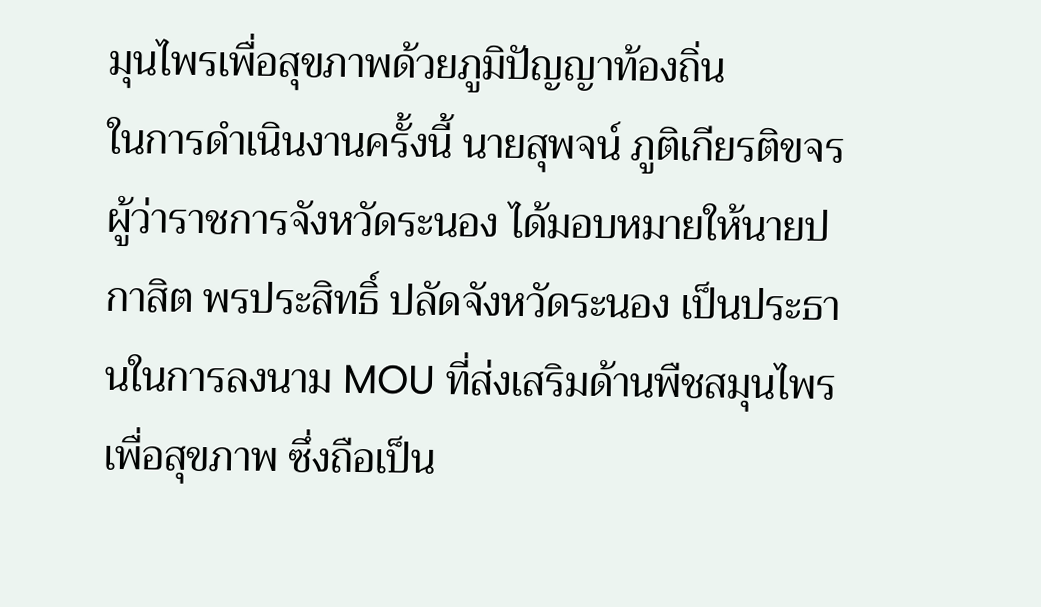มุนไพรเพื่อสุขภาพด้วยภูมิปัญญาท้องถิ่น
ในการดำเนินงานครั้งนี้ นายสุพจน์ ภูติเกียรติขจร ผู้ว่าราชการจังหวัดระนอง ได้มอบหมายให้นายปกาสิต พรประสิทธิ์ ปลัดจังหวัดระนอง เป็นประธานในการลงนาม MOU ที่ส่งเสริมด้านพืชสมุนไพรเพื่อสุขภาพ ซึ่งถือเป็น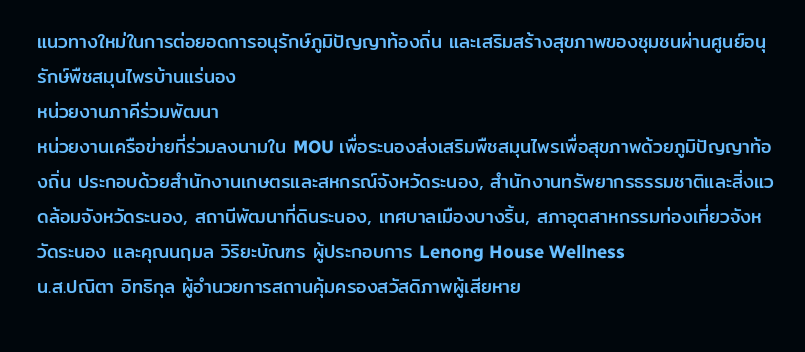แนวทางใหม่ในการต่อยอดการอนุรักษ์ภูมิปัญญาท้องถิ่น และเสริมสร้างสุขภาพของชุมชนผ่านศูนย์อนุรักษ์พืชสมุนไพรบ้านแร่นอง
หน่วยงานภาคีร่วมพัฒนา
หน่วยงานเครือข่ายที่ร่วมลงนามใน MOU เพื่อระนองส่งเสริมพืชสมุนไพรเพื่อสุขภาพด้วยภูมิปัญญาท้องถิ่น ประกอบด้วยสำนักงานเกษตรและสหกรณ์จังหวัดระนอง, สำนักงานทรัพยากรธรรมชาติและสิ่งแวดล้อมจังหวัดระนอง, สถานีพัฒนาที่ดินระนอง, เทศบาลเมืองบางริ้น, สภาอุตสาหกรรมท่องเที่ยวจังหวัดระนอง และคุณนฤมล วิริยะบัณฑร ผู้ประกอบการ Lenong House Wellness
น.ส.ปณิตา อิทธิกุล ผู้อำนวยการสถานคุ้มครองสวัสดิภาพผู้เสียหาย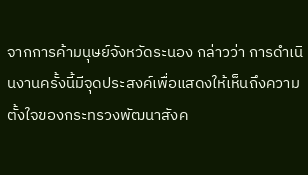จากการค้ามนุษย์จังหวัดระนอง กล่าวว่า การดำเนินงานครั้งนี้มีจุดประสงค์เพื่อแสดงให้เห็นถึงความตั้งใจของกระทรวงพัฒนาสังค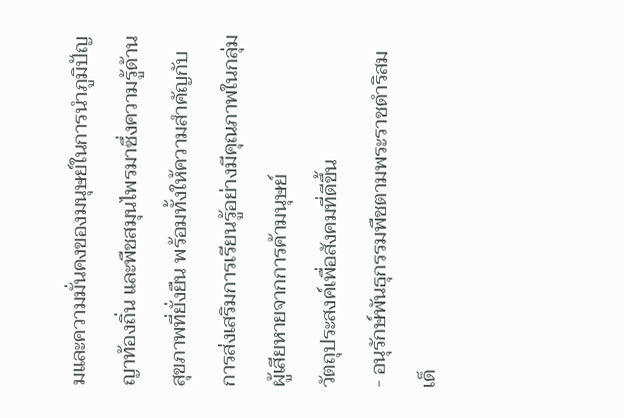มและความมั่นคงของมนุษย์ในการนำภูมิปัญญาท้องถิ่น และพืชสมุนไพรมาซึ่งความรู้ด้านสุขภาพที่ยั่งยืน พร้อมทั้งให้ความสำคัญกับการส่งเสริมการเรียนรู้อย่างมีคุณภาพในกลุ่มผู้เสียหายจากการค้ามนุษย์
วัตถุประสงค์เพื่อสังคมที่ดีขึ้น
- อนุรักษ์พันธุกรรมพืชตามพระราชดำริสมเด็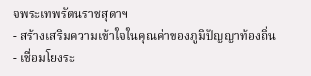จพระเทพรัตนราชสุดาฯ
- สร้างเสริมความเข้าใจในคุณค่าของภูมิปัญญาท้องถิ่น
- เชื่อมโยงระ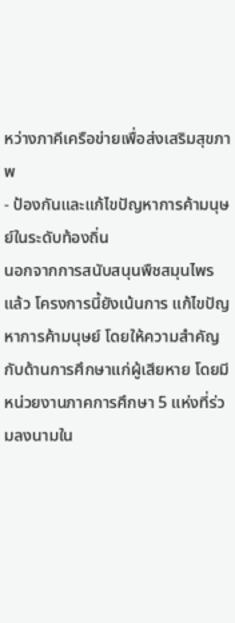หว่างภาคีเครือข่ายเพื่อส่งเสริมสุขภาพ
- ป้องกันและแก้ไขปัญหาการค้ามนุษย์ในระดับท้องถิ่น
นอกจากการสนับสนุนพืชสมุนไพรแล้ว โครงการนี้ยังเน้นการ แก้ไขปัญหาการค้ามนุษย์ โดยให้ความสำคัญกับด้านการศึกษาแก่ผู้เสียหาย โดยมีหน่วยงานภาคการศึกษา 5 แห่งที่ร่วมลงนามใน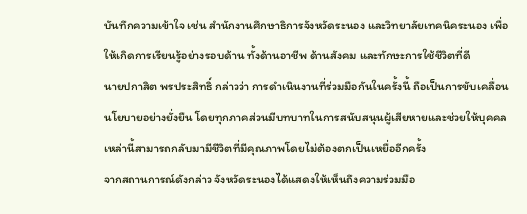บันทึกความเข้าใจ เช่น สำนักงานศึกษาธิการจังหวัดระนอง และวิทยาลัยเทคนิคระนอง เพื่อให้เกิดการเรียนรู้อย่างรอบด้าน ทั้งด้านอาชีพ ด้านสังคม และทักษะการใช้ชีวิตที่ดี
นายปกาสิต พรประสิทธิ์ กล่าวว่า การดำเนินงานที่ร่วมมือกันในครั้งนี้ ถือเป็นการขับเคลื่อนนโยบายอย่างยั่งยืน โดยทุกภาคส่วนมีบทบาทในการสนับสนุนผู้เสียหายและช่วยให้บุคคลเหล่านี้สามารถกลับมามีชีวิตที่มีคุณภาพโดยไม่ต้องตกเป็นเหยื่ออีกครั้ง
จากสถานการณ์ดังกล่าว จังหวัดระนองได้แสดงให้เห็นถึงความร่วมมือ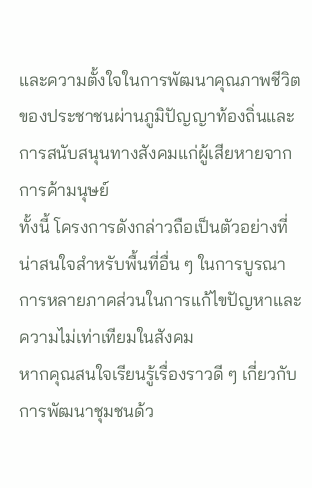และความตั้งใจในการพัฒนาคุณภาพชีวิตของประชาชนผ่านภูมิปัญญาท้องถิ่นและการสนับสนุนทางสังคมแก่ผู้เสียหายจากการค้ามนุษย์
ทั้งนี้ โครงการดังกล่าวถือเป็นตัวอย่างที่น่าสนใจสำหรับพื้นที่อื่น ๆ ในการบูรณาการหลายภาคส่วนในการแก้ไขปัญหาและความไม่เท่าเทียมในสังคม
หากคุณสนใจเรียนรู้เรื่องราวดี ๆ เกี่ยวกับการพัฒนาชุมชนด้ว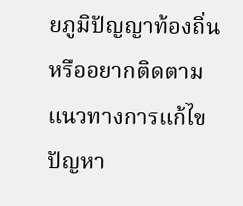ยภูมิปัญญาท้องถิ่น หรืออยากติดตามแนวทางการแก้ไขปัญหา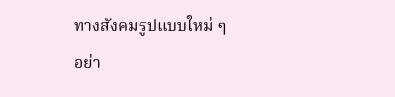ทางสังคมรูปแบบใหม่ ๆ อย่า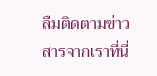ลืมติดตามข่าวสารจากเราที่นี่